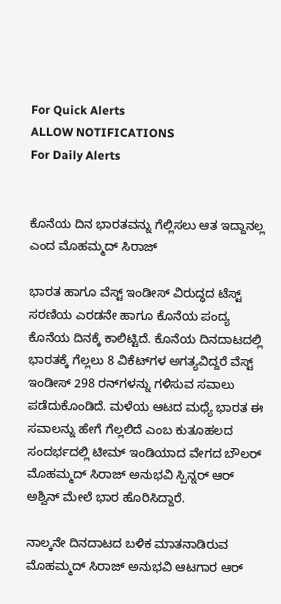For Quick Alerts
ALLOW NOTIFICATIONS
For Daily Alerts


ಕೊನೆಯ ದಿನ ಭಾರತವನ್ನು ಗೆಲ್ಲಿಸಲು ಆತ ಇದ್ದಾನಲ್ಲ ಎಂದ ಮೊಹಮ್ಮದ್ ಸಿರಾಜ್

ಭಾರತ ಹಾಗೂ ವೆಸ್ಟ್ ಇಂಡೀಸ್ ವಿರುದ್ಧದ ಟೆಸ್ಟ್ ಸರಣಿಯ ಎರಡನೇ ಹಾಗೂ ಕೊನೆಯ ಪಂದ್ಯ ಕೊನೆಯ ದಿನಕ್ಕೆ ಕಾಲಿಟ್ಟಿದೆ. ಕೊನೆಯ ದಿನದಾಟದಲ್ಲಿ ಭಾರತಕ್ಕೆ ಗೆಲ್ಲಲು 8 ವಿಕೆಟ್‌ಗಳ ಅಗತ್ಯವಿದ್ದರೆ ವೆಸ್ಟ್ ಇಂಡೀಸ್ 298 ರನ್‌ಗಳನ್ನು ಗಳಿಸುವ ಸವಾಲು ಪಡೆದುಕೊಂಡಿದೆ. ಮಳೆಯ ಆಟದ ಮಧ್ಯೆ ಭಾರತ ಈ ಸವಾಲನ್ನು ಹೇಗೆ ಗೆಲ್ಲಲಿದೆ ಎಂಬ ಕುತೂಹಲದ ಸಂದರ್ಭದಲ್ಲಿ ಟೀಮ್ ಇಂಡಿಯಾದ ವೇಗದ ಬೌಲರ್ ಮೊಹಮ್ಮದ್ ಸಿರಾಜ್ ಅನುಭವಿ ಸ್ಪಿನ್ನರ್ ಆರ್ ಅಶ್ವಿನ್ ಮೇಲೆ ಭಾರ ಹೊರಿಸಿದ್ದಾರೆ.

ನಾಲ್ಕನೇ ದಿನದಾಟದ ಬಳಿಕ ಮಾತನಾಡಿರುವ ಮೊಹಮ್ಮದ್ ಸಿರಾಜ್ ಅನುಭವಿ ಆಟಗಾರ ಆರ್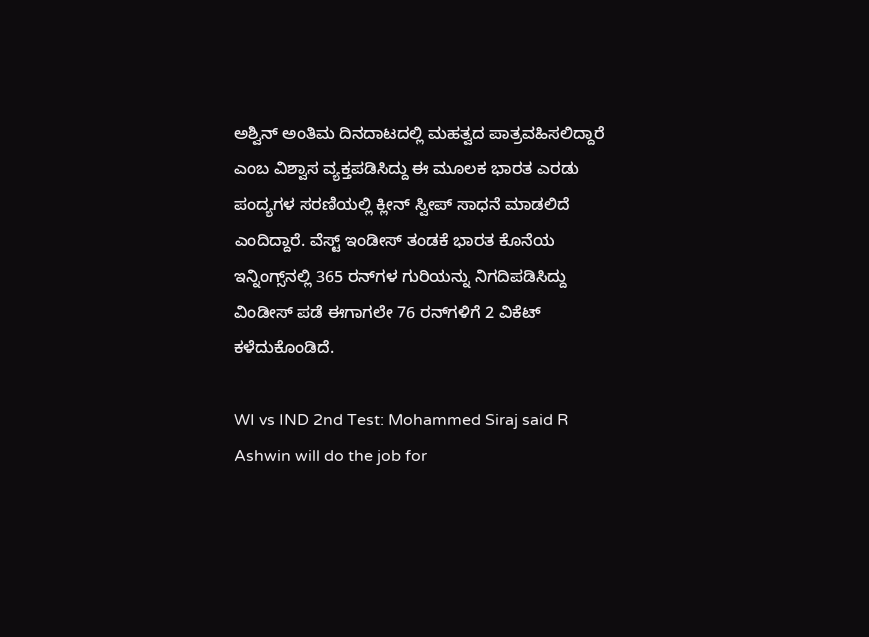ಅಶ್ವಿನ್ ಅಂತಿಮ ದಿನದಾಟದಲ್ಲಿ ಮಹತ್ವದ ಪಾತ್ರವಹಿಸಲಿದ್ದಾರೆ ಎಂಬ ವಿಶ್ವಾಸ ವ್ಯಕ್ತಪಡಿಸಿದ್ದು ಈ ಮೂಲಕ ಭಾರತ ಎರಡು ಪಂದ್ಯಗಳ ಸರಣಿಯಲ್ಲಿ ಕ್ಲೀನ್ ಸ್ವೀಪ್ ಸಾಧನೆ ಮಾಡಲಿದೆ ಎಂದಿದ್ದಾರೆ. ವೆಸ್ಟ್ ಇಂಡೀಸ್ ತಂಡಕೆ ಭಾರತ ಕೊನೆಯ ಇನ್ನಿಂಗ್ಸ್‌ನಲ್ಲಿ 365 ರನ್‌ಗಳ ಗುರಿಯನ್ನು ನಿಗದಿಪಡಿಸಿದ್ದು ವಿಂಡೀಸ್ ಪಡೆ ಈಗಾಗಲೇ 76 ರನ್‌ಗಳಿಗೆ 2 ವಿಕೆಟ್ ಕಳೆದುಕೊಂಡಿದೆ.

WI vs IND 2nd Test: Mohammed Siraj said R Ashwin will do the job for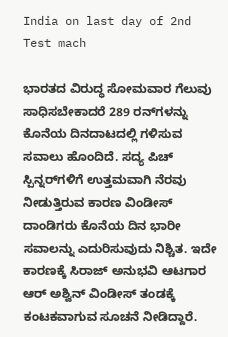India on last day of 2nd Test mach

ಭಾರತದ ವಿರುದ್ಧ ಸೋಮವಾರ ಗೆಲುವು ಸಾಧಿಸಬೇಕಾದರೆ 289 ರನ್‌ಗಳನ್ನು ಕೊನೆಯ ದಿನದಾಟದಲ್ಲಿ ಗಳಿಸುವ ಸವಾಲು ಹೊಂದಿದೆ. ಸದ್ಯ ಪಿಚ್ ಸ್ಪಿನ್ನರ್‌ಗಳಿಗೆ ಉತ್ತಮವಾಗಿ ನೆರವು ನೀಡುತ್ತಿರುವ ಕಾರಣ ವಿಂಡೀಸ್ ದಾಂಡಿಗರು ಕೊನೆಯ ದಿನ ಭಾರೀ ಸವಾಲನ್ನು ಎದುರಿಸುವುದು ನಿಶ್ಚಿತ. ಇದೇ ಕಾರಣಕ್ಕೆ ಸಿರಾಜ್ ಅನುಭವಿ ಆಟಗಾರ ಆರ್ ಅಶ್ವಿನ್ ವಿಂಡೀಸ್ ತಂಡಕ್ಕೆ ಕಂಟಕವಾಗುವ ಸೂಚನೆ ನೀಡಿದ್ದಾರೆ.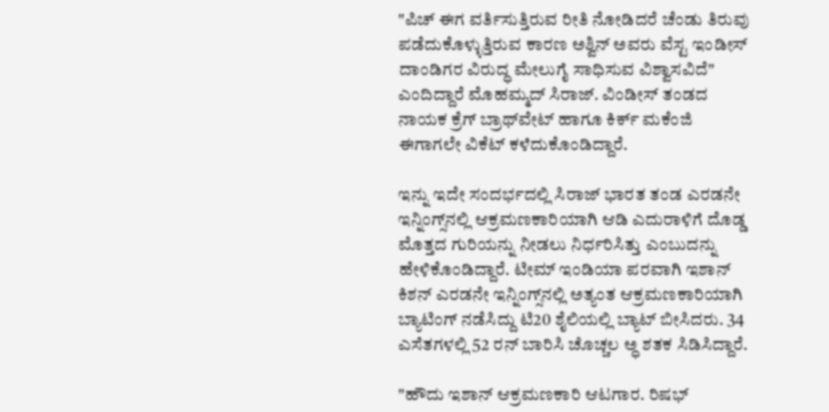"ಪಿಚ್ ಈಗ ವರ್ತಿಸುತ್ತಿರುವ ರೀತಿ ನೋಡಿದರೆ ಚೆಂಡು ತಿರುವು ಪಡೆದುಕೊಳ್ಳುತ್ತಿರುವ ಕಾರಣ ಅಶ್ವಿನ್ ಅವರು ವೆಸ್ಟ ಇಂಡೀಸ್ ದಾಂಡಿಗರ ವಿರುದ್ಧ ಮೇಲುಗೈ ಸಾಧಿಸುವ ವಿಶ್ವಾಸವಿದೆ" ಎಂದಿದ್ದಾರೆ ಮೊಹಮ್ಮದ್ ಸಿರಾಜ್. ವಿಂಡೀಸ್ ತಂಡದ ನಾಯಕ ಕ್ರೆಗ್ ಬ್ರಾಥ್‌ವೇಟ್ ಹಾಗೂ ಕಿರ್ಕ್ ಮಕೆಂಜಿ ಈಗಾಗಲೇ ವಿಕೆಟ್ ಕಳೆದುಕೊಂಡಿದ್ದಾರೆ.

ಇನ್ನು ಇದೇ ಸಂದರ್ಭದಲ್ಲಿ ಸಿರಾಜ್ ಭಾರತ ತಂಡ ಎರಡನೇ ಇನ್ನಿಂಗ್ಸ್‌ನಲ್ಲಿ ಆಕ್ರಮಣಕಾರಿಯಾಗಿ ಆಡಿ ಎದುರಾಳಿಗೆ ದೊಡ್ಡ ಮೊತ್ತದ ಗುರಿಯನ್ನು ನೀಡಲು ನಿರ್ಧರಿಸಿತ್ತು ಎಂಬುದನ್ನು ಹೇಳಿಕೊಂಡಿದ್ದಾರೆ. ಟೀಮ್ ಇಂಡಿಯಾ ಪರವಾಗಿ ಇಶಾನ್ ಕಿಶನ್ ಎರಡನೇ ಇನ್ನಿಂಗ್ಸ್‌ನಲ್ಲಿ ಅತ್ಯಂತ ಆಕ್ರಮಣಕಾರಿಯಾಗಿ ಬ್ಯಾಟಿಂಗ್ ನಡೆಸಿದ್ದು ಟಿ20 ಶೈಲಿಯಲ್ಲಿ ಬ್ಯಾಟ್ ಬೀಸಿದರು. 34 ಎಸೆತಗಳಲ್ಲಿ 52 ರನ್ ಬಾರಿಸಿ ಚೊಚ್ಚಲ ಅ್ಧ ಶತಕ ಸಿಡಿಸಿದ್ದಾರೆ.

"ಹೌದು ಇಶಾನ್ ಆಕ್ರಮಣಕಾರಿ ಆಟಗಾರ. ರಿಷಭ್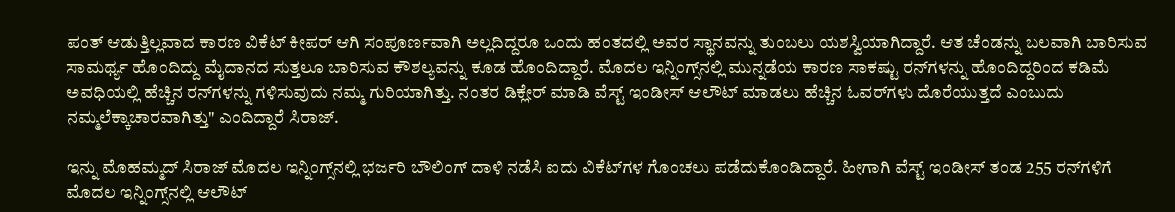ಪಂತ್ ಆಡುತ್ತಿಲ್ಲವಾದ ಕಾರಣ ವಿಕೆಟ್ ಕೀಪರ್ ಆಗಿ ಸಂಪೂರ್ಣವಾಗಿ ಅಲ್ಲದಿದ್ದರೂ ಒಂದು ಹಂತದಲ್ಲಿ ಅವರ ಸ್ಥಾನವನ್ನು ತುಂಬಲು ಯಶಸ್ವಿಯಾಗಿದ್ದಾರೆ. ಆತ ಚೆಂಡನ್ನು ಬಲವಾಗಿ ಬಾರಿಸುವ ಸಾಮರ್ಥ್ಯ ಹೊಂದಿದ್ದು ಮೈದಾನದ ಸುತ್ತಲೂ ಬಾರಿಸುವ ಕೌಶಲ್ಯವನ್ನು ಕೂಡ ಹೊಂದಿದ್ದಾರೆ. ಮೊದಲ ಇನ್ನಿಂಗ್ಸ್‌ನಲ್ಲಿ ಮುನ್ನಡೆಯ ಕಾರಣ ಸಾಕಷ್ಟು ರನ್‌ಗಳನ್ನು ಹೊಂದಿದ್ದರಿಂದ ಕಡಿಮೆ ಅವಧಿಯಲ್ಲಿ ಹೆಚ್ಚಿನ ರನ್‌ಗಳನ್ನು ಗಳಿಸುವುದು ನಮ್ಮ ಗುರಿಯಾಗಿತ್ತು. ನಂತರ ಡಿಕ್ಲೇರ್ ಮಾಡಿ ವೆಸ್ಟ್ ಇಂಡೀಸ್ ಆಲೌಟ್ ಮಾಡಲು ಹೆಚ್ಚಿನ ಓವರ್‌ಗಳು ದೊರೆಯುತ್ತದೆ ಎಂಬುದು ನಮ್ಮಲೆಕ್ಕಾಚಾರವಾಗಿತ್ತು" ಎಂದಿದ್ದಾರೆ ಸಿರಾಜ್.

ಇನ್ನು ಮೊಹಮ್ಮದ್ ಸಿರಾಜ್ ಮೊದಲ ಇನ್ನಿಂಗ್ಸ್‌ನಲ್ಲಿ ಭರ್ಜರಿ ಬೌಲಿಂಗ್ ದಾಳಿ ನಡೆಸಿ ಐದು ವಿಕೆಟ್‌ಗಳ ಗೊಂಚಲು ಪಡೆದುಕೊಂಡಿದ್ದಾರೆ. ಹೀಗಾಗಿ ವೆಸ್ಟ್ ಇಂಡೀಸ್ ತಂಡ 255 ರನ್‌ಗಳಿಗೆ ಮೊದಲ ಇನ್ನಿಂಗ್ಸ್‌ನಲ್ಲಿ ಆಲೌಟ್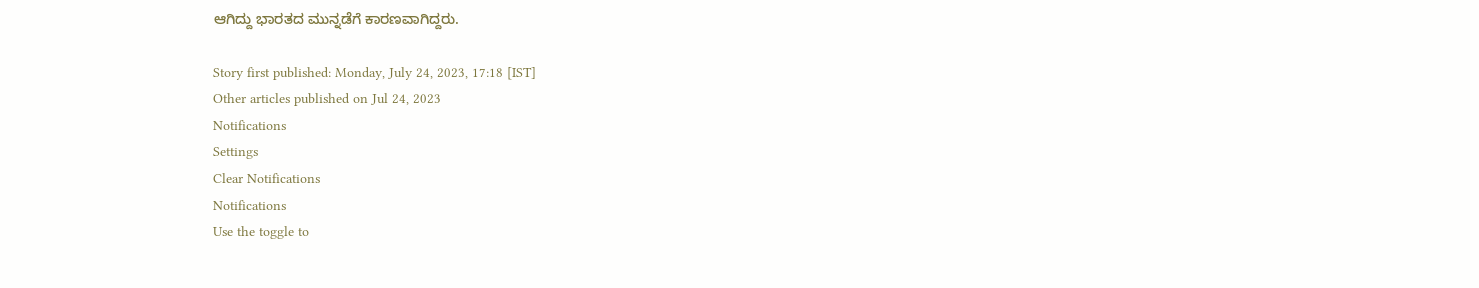ಆಗಿದ್ದು ಭಾರತದ ಮುನ್ನಡೆಗೆ ಕಾರಣವಾಗಿದ್ದರು.

Story first published: Monday, July 24, 2023, 17:18 [IST]
Other articles published on Jul 24, 2023
Notifications
Settings
Clear Notifications
Notifications
Use the toggle to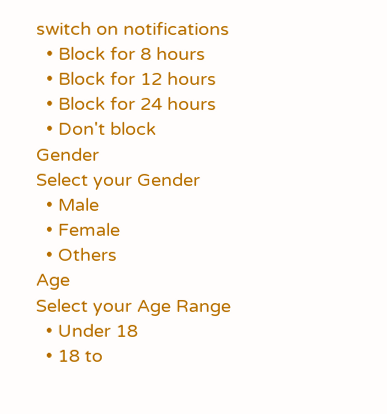switch on notifications
  • Block for 8 hours
  • Block for 12 hours
  • Block for 24 hours
  • Don't block
Gender
Select your Gender
  • Male
  • Female
  • Others
Age
Select your Age Range
  • Under 18
  • 18 to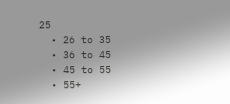25
  • 26 to 35
  • 36 to 45
  • 45 to 55
  • 55+